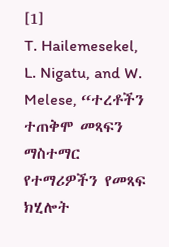[1]
T. Hailemesekel, L. Nigatu, and W. Melese, “ተረቶችን ተጠቅሞ መጻፍን ማስተማር የተማሪዎችን የመጻፍ ክሂሎት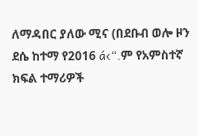ለማዳበር ያለው ሚና (በደቡብ ወሎ ዞን ደሴ ከተማ የ2016 á‹“.ም የአምስተኛ ክፍል ተማሪዎች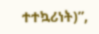ተተኳሪነት)”,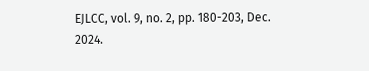EJLCC, vol. 9, no. 2, pp. 180-203, Dec. 2024.